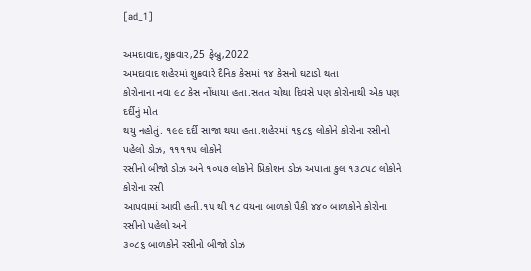[ad_1]

અમદાવાદ,શુક્રવાર,25 ફેબ્રુ,2022
અમદાવાદ શહેરમાં શુક્રવારે દૈનિક કેસમાં ૧૪ કેસનો ઘટાડો થતા
કોરોનાના નવા ૯૮ કેસ નોંધાયા હતા.સતત ચોથા દિવસે પણ કોરોનાથી એક પણ દર્દીનું મોત
થયુ નહોતું. ૧૯૯ દર્દી સાજા થયા હતા.શહેરમાં ૧૬૮૬ લોકોને કોરોના રસીનો પહેલો ડોઝ, ૧૧૧૧૫ લોકોને
રસીનો બીજો ડોઝ અને ૧૦૫૭ લોકોને પ્રિકોશન ડોઝ અપાતા કુલ ૧૩૮૫૮ લોકોને કોરોના રસી
આપવામાં આવી હતી.૧૫ થી ૧૮ વયના બાળકો પૈકી ૪૪૦ બાળકોને કોરોના રસીનો પહેલો અને
૩૦૮૬ બાળકોને રસીનો બીજો ડોઝ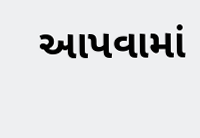આપવામાં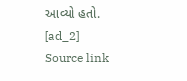આવ્યો હતો.
[ad_2]
Source link